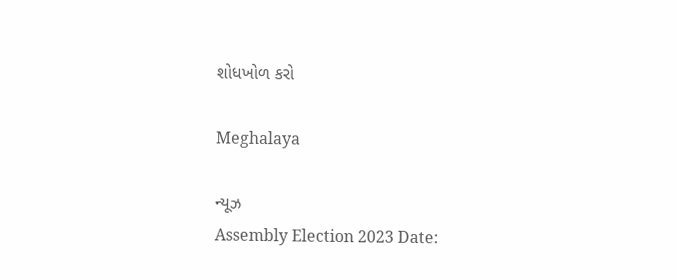શોધખોળ કરો

Meghalaya

ન્યૂઝ
Assembly Election 2023 Date: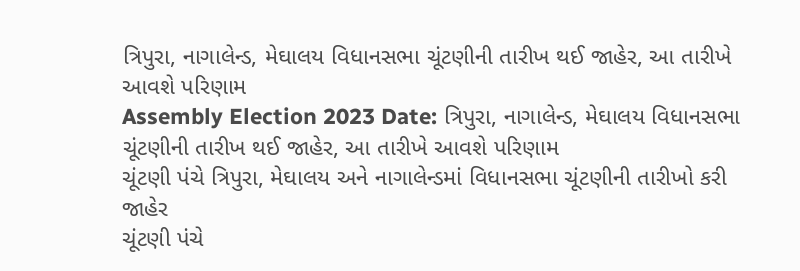ત્રિપુરા, નાગાલેન્ડ, મેઘાલય વિધાનસભા ચૂંટણીની તારીખ થઈ જાહેર, આ તારીખે આવશે પરિણામ
Assembly Election 2023 Date: ત્રિપુરા, નાગાલેન્ડ, મેઘાલય વિધાનસભા ચૂંટણીની તારીખ થઈ જાહેર, આ તારીખે આવશે પરિણામ
ચૂંટણી પંચે ત્રિપુરા, મેઘાલય અને નાગાલેન્ડમાં વિધાનસભા ચૂંટણીની તારીખો કરી જાહેર
ચૂંટણી પંચે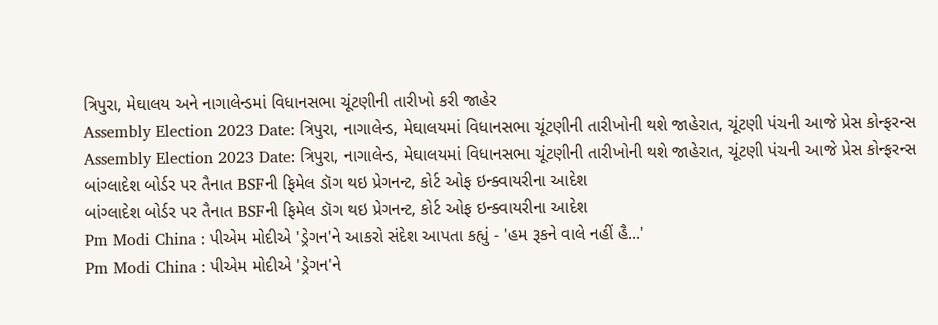ત્રિપુરા, મેઘાલય અને નાગાલેન્ડમાં વિધાનસભા ચૂંટણીની તારીખો કરી જાહેર
Assembly Election 2023 Date: ત્રિપુરા, નાગાલેન્ડ, મેઘાલયમાં વિધાનસભા ચૂંટણીની તારીખોની થશે જાહેરાત, ચૂંટણી પંચની આજે પ્રેસ કોન્ફરન્સ
Assembly Election 2023 Date: ત્રિપુરા, નાગાલેન્ડ, મેઘાલયમાં વિધાનસભા ચૂંટણીની તારીખોની થશે જાહેરાત, ચૂંટણી પંચની આજે પ્રેસ કોન્ફરન્સ
બાંગ્લાદેશ બોર્ડર પર તૈનાત BSFની ફિમેલ ડૉગ થઇ પ્રેગનન્ટ, કોર્ટ ઓફ ઇન્ક્વાયરીના આદેશ
બાંગ્લાદેશ બોર્ડર પર તૈનાત BSFની ફિમેલ ડૉગ થઇ પ્રેગનન્ટ, કોર્ટ ઓફ ઇન્ક્વાયરીના આદેશ
Pm Modi China : પીએમ મોદીએ 'ડ્રેગન'ને આકરો સંદેશ આપતા કહ્યું - 'હમ રૂકને વાલે નહીં હૈ...'
Pm Modi China : પીએમ મોદીએ 'ડ્રેગન'ને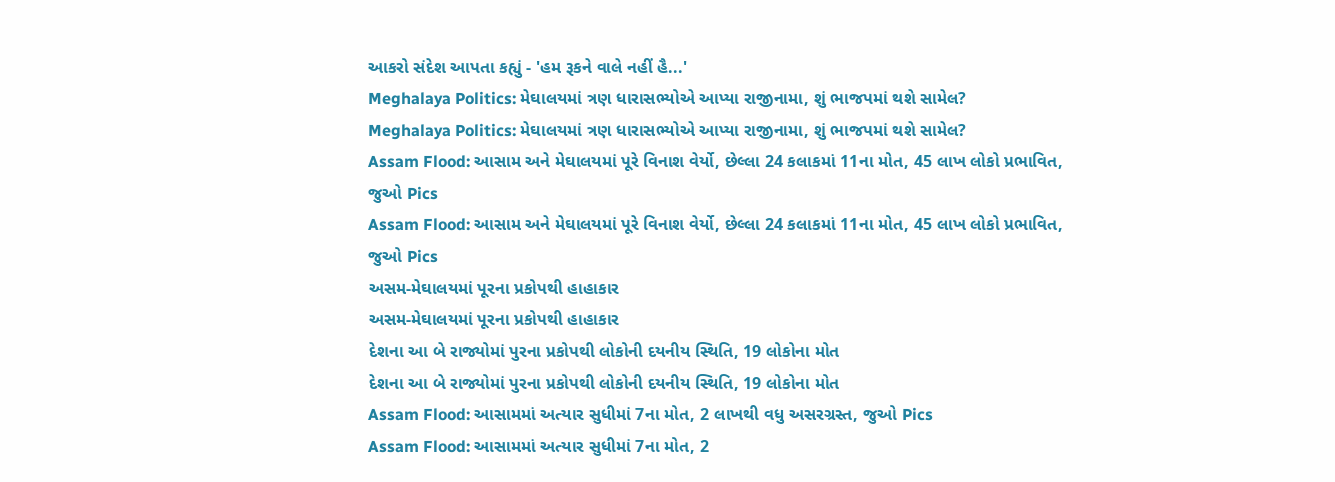આકરો સંદેશ આપતા કહ્યું - 'હમ રૂકને વાલે નહીં હૈ...'
Meghalaya Politics: મેઘાલયમાં ત્રણ ધારાસભ્યોએ આપ્યા રાજીનામા, શું ભાજપમાં થશે સામેલ?
Meghalaya Politics: મેઘાલયમાં ત્રણ ધારાસભ્યોએ આપ્યા રાજીનામા, શું ભાજપમાં થશે સામેલ?
Assam Flood: આસામ અને મેઘાલયમાં પૂરે વિનાશ વેર્યો, છેલ્લા 24 કલાકમાં 11ના મોત, 45 લાખ લોકો પ્રભાવિત, જુઓ Pics
Assam Flood: આસામ અને મેઘાલયમાં પૂરે વિનાશ વેર્યો, છેલ્લા 24 કલાકમાં 11ના મોત, 45 લાખ લોકો પ્રભાવિત, જુઓ Pics
અસમ-મેઘાલયમાં પૂરના પ્રકોપથી હાહાકાર
અસમ-મેઘાલયમાં પૂરના પ્રકોપથી હાહાકાર
દેશના આ બે રાજ્યોમાં પુરના પ્રકોપથી લોકોની દયનીય સ્થિતિ, 19 લોકોના મોત
દેશના આ બે રાજ્યોમાં પુરના પ્રકોપથી લોકોની દયનીય સ્થિતિ, 19 લોકોના મોત
Assam Flood: આસામમાં અત્યાર સુધીમાં 7ના મોત, 2 લાખથી વધુ અસરગ્રસ્ત, જુઓ Pics
Assam Flood: આસામમાં અત્યાર સુધીમાં 7ના મોત, 2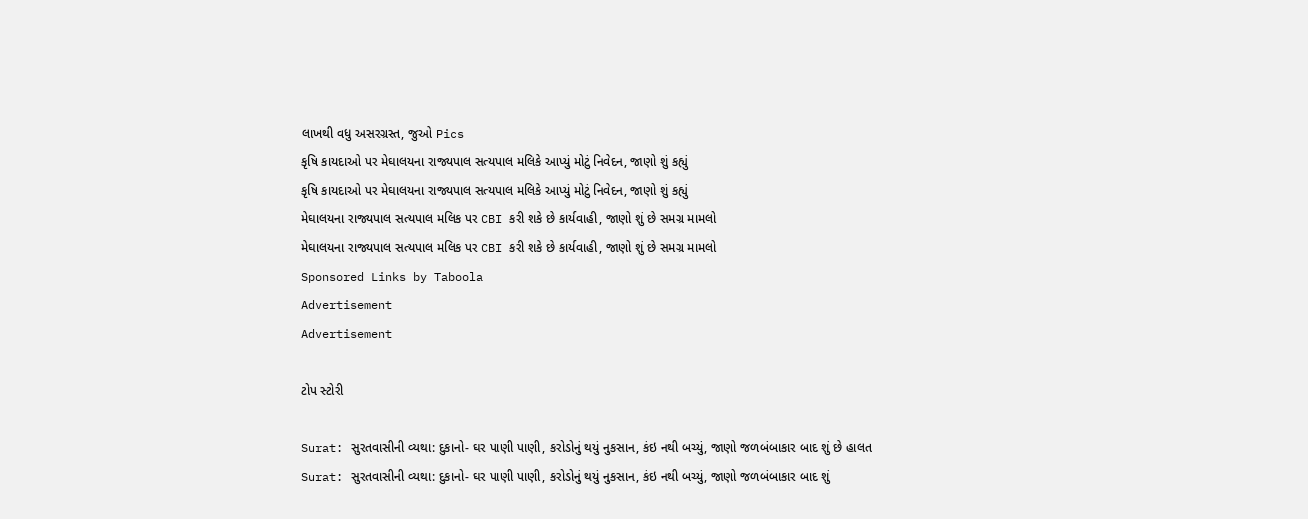લાખથી વધુ અસરગ્રસ્ત, જુઓ Pics
કૃષિ કાયદાઓ પર મેઘાલયના રાજ્યપાલ સત્યપાલ મલિકે આપ્યું મોટું નિવેદન, જાણો શું કહ્યું
કૃષિ કાયદાઓ પર મેઘાલયના રાજ્યપાલ સત્યપાલ મલિકે આપ્યું મોટું નિવેદન, જાણો શું કહ્યું
મેઘાલયના રાજ્યપાલ સત્યપાલ મલિક પર CBI કરી શકે છે કાર્યવાહી, જાણો શું છે સમગ્ર મામલો
મેઘાલયના રાજ્યપાલ સત્યપાલ મલિક પર CBI કરી શકે છે કાર્યવાહી, જાણો શું છે સમગ્ર મામલો
Sponsored Links by Taboola
Advertisement
Advertisement

ટોપ સ્ટોરી

Surat: સુરતવાસીની વ્યથા: દુકાનો- ઘર પાણી પાણી, કરોડોનું થયું નુકસાન, કંઇ નથી બચ્યું, જાણો જળબંબાકાર બાદ શું છે હાલત
Surat: સુરતવાસીની વ્યથા: દુકાનો- ઘર પાણી પાણી, કરોડોનું થયું નુકસાન, કંઇ નથી બચ્યું, જાણો જળબંબાકાર બાદ શું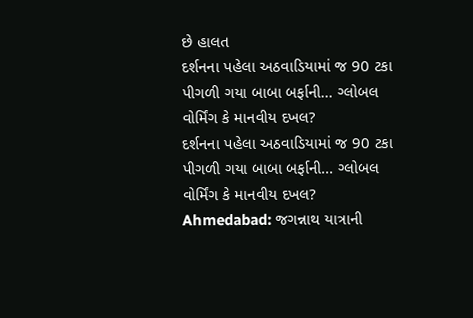છે હાલત
દર્શનના પહેલા અઠવાડિયામાં જ 90 ટકા પીગળી ગયા બાબા બર્ફાની... ગ્લોબલ વોર્મિંગ કે માનવીય દખલ?
દર્શનના પહેલા અઠવાડિયામાં જ 90 ટકા પીગળી ગયા બાબા બર્ફાની... ગ્લોબલ વોર્મિંગ કે માનવીય દખલ?
Ahmedabad: જગન્નાથ યાત્રાની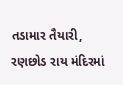તડામાર તૈયારી, રણછોડ રાય મંદિરમાં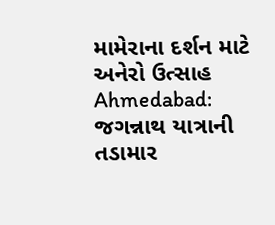મામેરાના દર્શન માટે અનેરો ઉત્સાહ
Ahmedabad: જગન્નાથ યાત્રાની તડામાર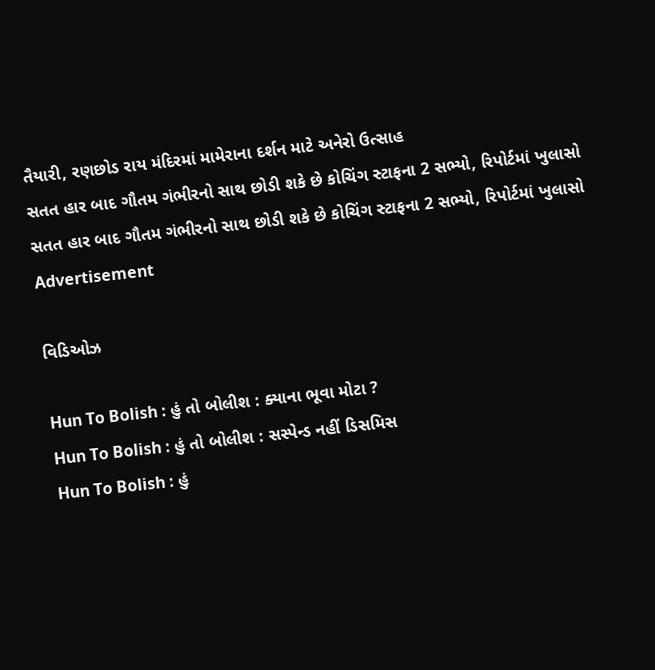તૈયારી, રણછોડ રાય મંદિરમાં મામેરાના દર્શન માટે અનેરો ઉત્સાહ
સતત હાર બાદ ગૌતમ ગંભીરનો સાથ છોડી શકે છે કોચિંગ સ્ટાફના 2 સભ્યો, રિપોર્ટમાં ખુલાસો
સતત હાર બાદ ગૌતમ ગંભીરનો સાથ છોડી શકે છે કોચિંગ સ્ટાફના 2 સભ્યો, રિપોર્ટમાં ખુલાસો
Advertisement

વિડિઓઝ

Hun To Bolish : હું તો બોલીશ : ક્યાના ભૂવા મોટા ?
Hun To Bolish : હું તો બોલીશ : સસ્પેન્ડ નહીં ડિસમિસ
Hun To Bolish : હું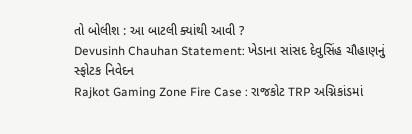તો બોલીશ : આ બાટલી ક્યાંથી આવી ?
Devusinh Chauhan Statement: ખેડાના સાંસદ દેવુસિંહ ચૌહાણનું સ્ફોટક નિવેદન
Rajkot Gaming Zone Fire Case : રાજકોટ TRP અગ્નિકાંડમાં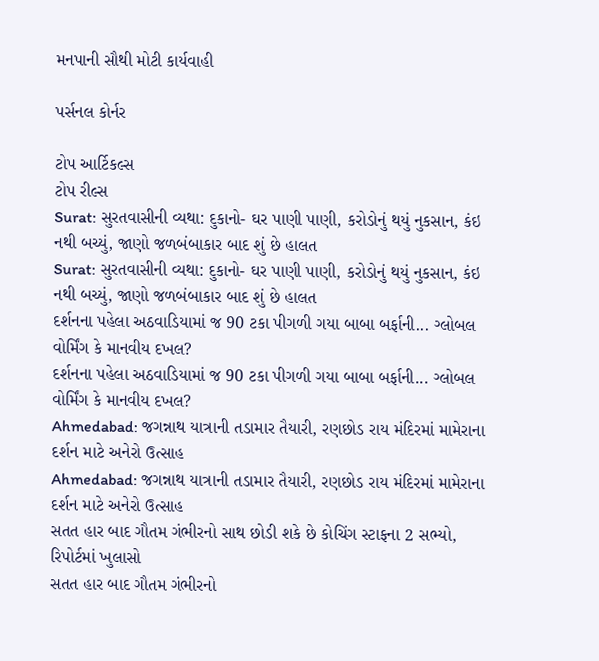મનપાની સૌથી મોટી કાર્યવાહી

પર્સનલ કોર્નર

ટોપ આર્ટિકલ્સ
ટોપ રીલ્સ
Surat: સુરતવાસીની વ્યથા: દુકાનો- ઘર પાણી પાણી, કરોડોનું થયું નુકસાન, કંઇ નથી બચ્યું, જાણો જળબંબાકાર બાદ શું છે હાલત
Surat: સુરતવાસીની વ્યથા: દુકાનો- ઘર પાણી પાણી, કરોડોનું થયું નુકસાન, કંઇ નથી બચ્યું, જાણો જળબંબાકાર બાદ શું છે હાલત
દર્શનના પહેલા અઠવાડિયામાં જ 90 ટકા પીગળી ગયા બાબા બર્ફાની... ગ્લોબલ વોર્મિંગ કે માનવીય દખલ?
દર્શનના પહેલા અઠવાડિયામાં જ 90 ટકા પીગળી ગયા બાબા બર્ફાની... ગ્લોબલ વોર્મિંગ કે માનવીય દખલ?
Ahmedabad: જગન્નાથ યાત્રાની તડામાર તૈયારી, રણછોડ રાય મંદિરમાં મામેરાના દર્શન માટે અનેરો ઉત્સાહ
Ahmedabad: જગન્નાથ યાત્રાની તડામાર તૈયારી, રણછોડ રાય મંદિરમાં મામેરાના દર્શન માટે અનેરો ઉત્સાહ
સતત હાર બાદ ગૌતમ ગંભીરનો સાથ છોડી શકે છે કોચિંગ સ્ટાફના 2 સભ્યો, રિપોર્ટમાં ખુલાસો
સતત હાર બાદ ગૌતમ ગંભીરનો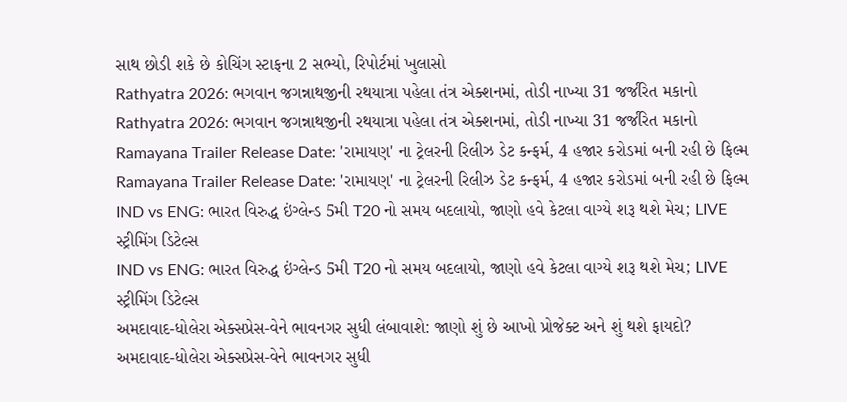સાથ છોડી શકે છે કોચિંગ સ્ટાફના 2 સભ્યો, રિપોર્ટમાં ખુલાસો
Rathyatra 2026: ભગવાન જગન્નાથજીની રથયાત્રા પહેલા તંત્ર એક્શનમાં, તોડી નાખ્યા 31 જર્જરિત મકાનો
Rathyatra 2026: ભગવાન જગન્નાથજીની રથયાત્રા પહેલા તંત્ર એક્શનમાં, તોડી નાખ્યા 31 જર્જરિત મકાનો
Ramayana Trailer Release Date: 'રામાયણ' ના ટ્રેલરની રિલીઝ ડેટ કન્ફર્મ, 4 હજાર કરોડમાં બની રહી છે ફિલ્મ
Ramayana Trailer Release Date: 'રામાયણ' ના ટ્રેલરની રિલીઝ ડેટ કન્ફર્મ, 4 હજાર કરોડમાં બની રહી છે ફિલ્મ
IND vs ENG: ભારત વિરુદ્ધ ઇંગ્લેન્ડ 5મી T20 નો સમય બદલાયો, જાણો હવે કેટલા વાગ્યે શરૂ થશે મેચ; LIVE સ્ટ્રીમિંગ ડિટેલ્સ
IND vs ENG: ભારત વિરુદ્ધ ઇંગ્લેન્ડ 5મી T20 નો સમય બદલાયો, જાણો હવે કેટલા વાગ્યે શરૂ થશે મેચ; LIVE સ્ટ્રીમિંગ ડિટેલ્સ
અમદાવાદ-ધોલેરા એક્સપ્રેસ-વેને ભાવનગર સુધી લંબાવાશે: જાણો શું છે આખો પ્રોજેક્ટ અને શું થશે ફાયદો?
અમદાવાદ-ધોલેરા એક્સપ્રેસ-વેને ભાવનગર સુધી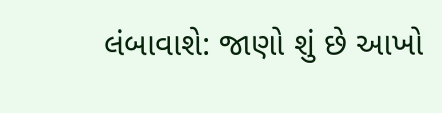લંબાવાશે: જાણો શું છે આખો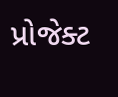પ્રોજેક્ટ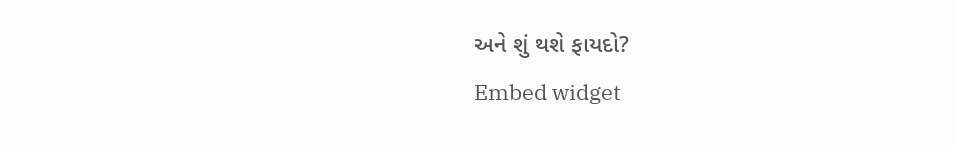અને શું થશે ફાયદો?
Embed widget